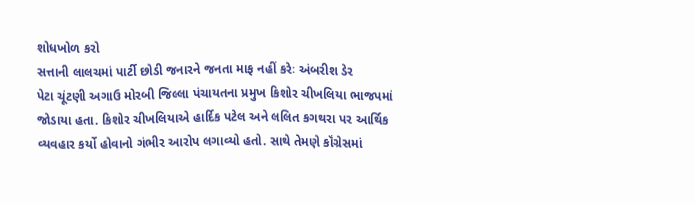શોધખોળ કરો
સત્તાની લાલચમાં પાર્ટી છોડી જનારને જનતા માફ નહીં કરેઃ અંબરીશ ડેર
પેટા ચૂંટણી અગાઉ મોરબી જિલ્લા પંચાયતના પ્રમુખ કિશોર ચીખલિયા ભાજપમાં જોડાયા હતા. કિશોર ચીખલિયાએ હાર્દિક પટેલ અને લલિત કગથરા પર આર્થિક વ્યવહાર કર્યો હોવાનો ગંભીર આરોપ લગાવ્યો હતો. સાથે તેમણે કૉંગ્રેસમાં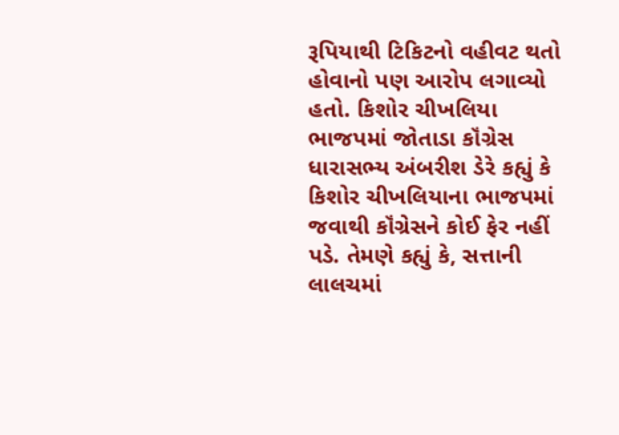રૂપિયાથી ટિકિટનો વહીવટ થતો હોવાનો પણ આરોપ લગાવ્યો હતો. કિશોર ચીખલિયા ભાજપમાં જોતાડા કૉંગ્રેસ ધારાસભ્ય અંબરીશ ડેરે કહ્યું કે કિશોર ચીખલિયાના ભાજપમાં જવાથી કૉંગ્રેસને કોઈ ફેર નહીં પડે. તેમણે કહ્યું કે, સત્તાની લાલચમાં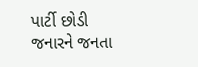પાર્ટી છોડી જનારને જનતા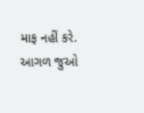માફ નહીં કરે.
આગળ જુઓ